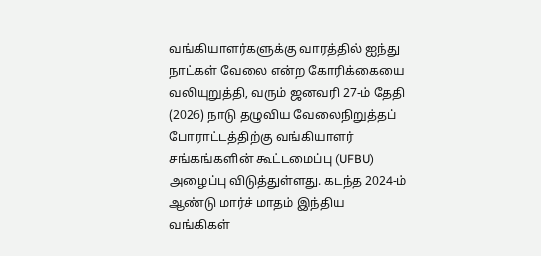வங்கியாளர்களுக்கு வாரத்தில் ஐந்து நாட்கள் வேலை என்ற கோரிக்கையை வலியுறுத்தி, வரும் ஜனவரி 27-ம் தேதி (2026) நாடு தழுவிய வேலைநிறுத்தப் போராட்டத்திற்கு வங்கியாளர் சங்கங்களின் கூட்டமைப்பு (UFBU) அழைப்பு விடுத்துள்ளது. கடந்த 2024-ம் ஆண்டு மார்ச் மாதம் இந்திய வங்கிகள்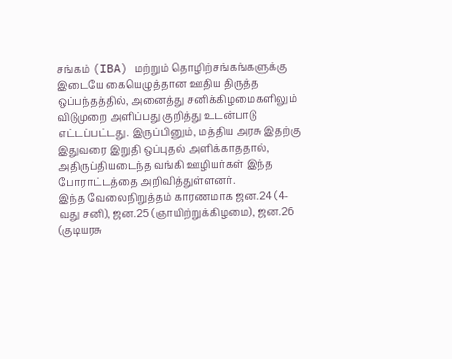சங்கம் (IBA) மற்றும் தொழிற்சங்கங்களுக்கு இடையே கையெழுத்தான ஊதிய திருத்த ஒப்பந்தத்தில், அனைத்து சனிக்கிழமைகளிலும் விடுமுறை அளிப்பது குறித்து உடன்பாடு எட்டப்பட்டது. இருப்பினும், மத்திய அரசு இதற்கு இதுவரை இறுதி ஒப்புதல் அளிக்காததால், அதிருப்தியடைந்த வங்கி ஊழியர்கள் இந்த போராட்டத்தை அறிவித்துள்ளனர்.
இந்த வேலைநிறுத்தம் காரணமாக ஜன.24 (4-வது சனி), ஜன.25 (ஞாயிற்றுக்கிழமை), ஜன.26 (குடியரசு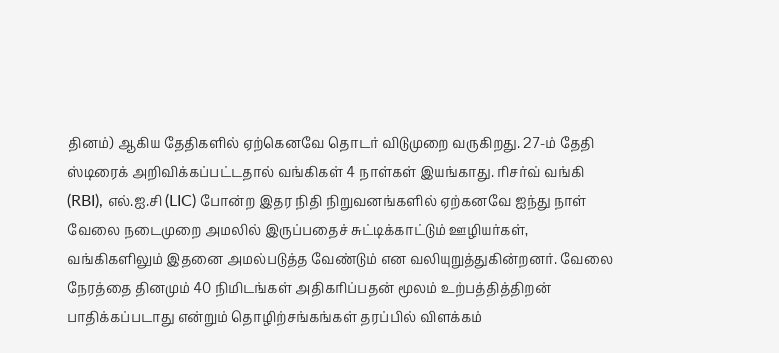தினம்) ஆகிய தேதிகளில் ஏற்கெனவே தொடர் விடுமுறை வருகிறது. 27-ம் தேதி ஸ்டிரைக் அறிவிக்கப்பட்டதால் வங்கிகள் 4 நாள்கள் இயங்காது. ரிசர்வ் வங்கி (RBI), எல்.ஐ.சி (LIC) போன்ற இதர நிதி நிறுவனங்களில் ஏற்கனவே ஐந்து நாள் வேலை நடைமுறை அமலில் இருப்பதைச் சுட்டிக்காட்டும் ஊழியர்கள், வங்கிகளிலும் இதனை அமல்படுத்த வேண்டும் என வலியுறுத்துகின்றனர். வேலை நேரத்தை தினமும் 40 நிமிடங்கள் அதிகரிப்பதன் மூலம் உற்பத்தித்திறன் பாதிக்கப்படாது என்றும் தொழிற்சங்கங்கள் தரப்பில் விளக்கம்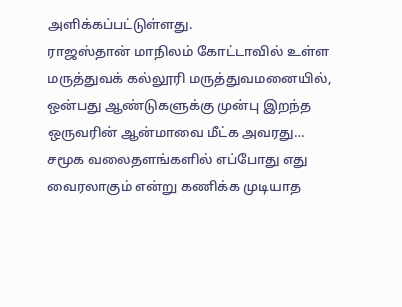அளிக்கப்பட்டுள்ளது.
ராஜஸ்தான் மாநிலம் கோட்டாவில் உள்ள மருத்துவக் கல்லூரி மருத்துவமனையில், ஒன்பது ஆண்டுகளுக்கு முன்பு இறந்த ஒருவரின் ஆன்மாவை மீட்க அவரது…
சமூக வலைதளங்களில் எப்போது எது வைரலாகும் என்று கணிக்க முடியாத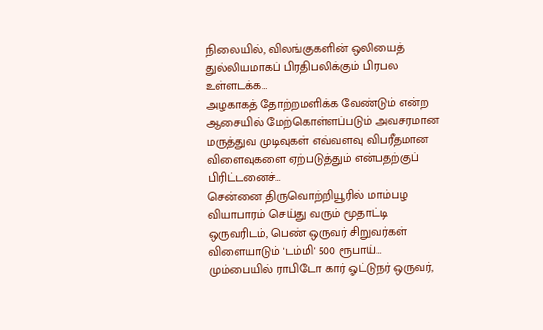நிலையில், விலங்குகளின் ஒலியைத் துல்லியமாகப் பிரதிபலிக்கும் பிரபல உள்ளடக்க…
அழகாகத் தோற்றமளிக்க வேண்டும் என்ற ஆசையில் மேற்கொள்ளப்படும் அவசரமான மருத்துவ முடிவுகள் எவ்வளவு விபரீதமான விளைவுகளை ஏற்படுத்தும் என்பதற்குப் பிரிட்டனைச்…
சென்னை திருவொற்றியூரில் மாம்பழ வியாபாரம் செய்து வரும் மூதாட்டி ஒருவரிடம், பெண் ஒருவர் சிறுவர்கள் விளையாடும் 'டம்மி' 500 ரூபாய்…
மும்பையில் ராபிடோ கார் ஓட்டுநர் ஒருவர்,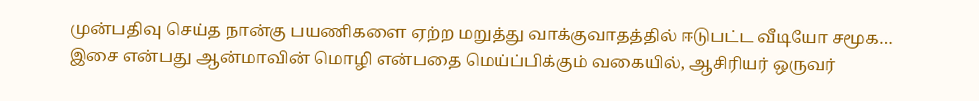முன்பதிவு செய்த நான்கு பயணிகளை ஏற்ற மறுத்து வாக்குவாதத்தில் ஈடுபட்ட வீடியோ சமூக…
இசை என்பது ஆன்மாவின் மொழி என்பதை மெய்ப்பிக்கும் வகையில், ஆசிரியர் ஒருவர்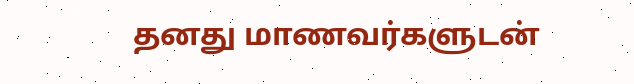தனது மாணவர்களுடன்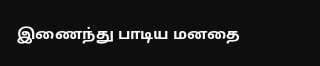இணைந்து பாடிய மனதை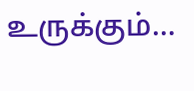உருக்கும்…